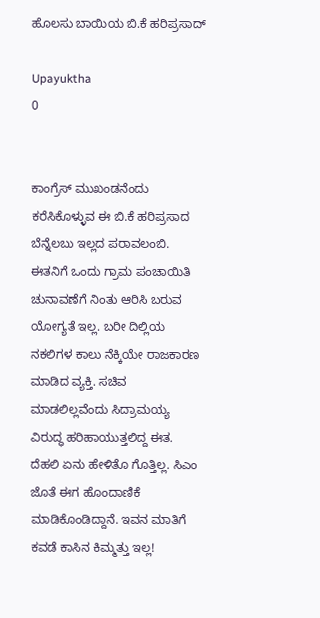ಹೊಲಸು ಬಾಯಿಯ ಬಿ.ಕೆ ಹರಿಪ್ರಸಾದ್

Upayuktha
0


ಕಾಂಗ್ರೆಸ್ ಮುಖಂಡನೆಂದು ಕರೆಸಿಕೊಳ್ಳುವ ಈ ಬಿ.ಕೆ ಹರಿಪ್ರಸಾದ ಬೆನ್ನೆಲಬು ಇಲ್ಲದ ಪರಾವಲಂಬಿ. ಈತನಿಗೆ ಒಂದು ಗ್ರಾಮ ಪಂಚಾಯಿತಿ ಚುನಾವಣೆಗೆ ನಿಂತು ಆರಿಸಿ ಬರುವ ಯೋಗ್ಯತೆ ಇಲ್ಲ. ಬರೀ ದಿಲ್ಲಿಯ ನಕಲಿಗಳ ಕಾಲು ನೆಕ್ಕಿಯೇ ರಾಜಕಾರಣ ಮಾಡಿದ ವ್ಯಕ್ತಿ. ಸಚಿವ ಮಾಡಲಿಲ್ಲವೆಂದು ಸಿದ್ರಾಮಯ್ಯ ವಿರುದ್ಧ ಹರಿಹಾಯುತ್ತಲಿದ್ದ ಈತ. ದೆಹಲಿ ಏನು ಹೇಳಿತೊ ಗೊತ್ತಿಲ್ಲ. ಸಿಎಂ ಜೊತೆ ಈಗ ಹೊಂದಾಣಿಕೆ ಮಾಡಿಕೊಂಡಿದ್ದಾನೆ. ಇವನ ಮಾತಿಗೆ ಕವಡೆ ಕಾಸಿನ ಕಿಮ್ಮತ್ತು ಇಲ್ಲ!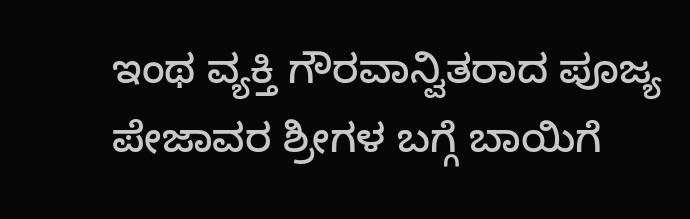ಇಂಥ ವ್ಯಕ್ತಿ ಗೌರವಾನ್ವಿತರಾದ ಪೂಜ್ಯ ಪೇಜಾವರ ಶ್ರೀಗಳ ಬಗ್ಗೆ ಬಾಯಿಗೆ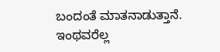ಬಂದಂತೆ ಮಾತನಾಡುತ್ತಾನೆ. ಇಂಥವರೆಲ್ಲ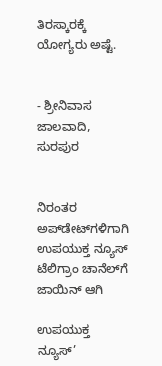ತಿರಸ್ಕಾರಕ್ಕೆ ಯೋಗ್ಯರು ಅಷ್ಟೆ.


- ಶ್ರೀನಿವಾಸ ಜಾಲವಾದಿ, ಸುರಪುರ


ನಿರಂತರ ಅಪ್‌ಡೇಟ್‌ಗಳಿಗಾಗಿ ಉಪಯುಕ್ತ ನ್ಯೂಸ್‌ ಟೆಲಿಗ್ರಾಂ ಚಾನೆಲ್‌ಗೆ ಜಾಯಿನ್‌ ಆಗಿ

ಉಪಯುಕ್ತ ನ್ಯೂಸ್‌’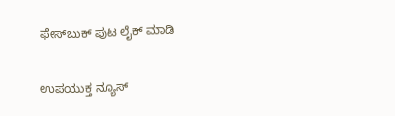ಫೇಸ್‌ಬುಕ್ ಪುಟ ಲೈಕ್ ಮಾಡಿ

ಉಪಯುಕ್ತ ನ್ಯೂಸ್‌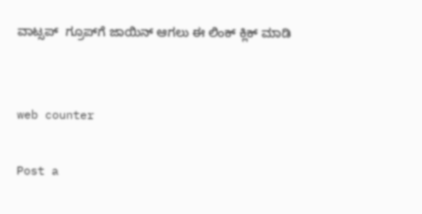ವಾಟ್ಸಪ್‌  ಗ್ರೂಪ್‌ಗೆ ಜಾಯಿನ್ ಆಗಲು ಈ ಲಿಂಕ್ ಕ್ಲಿಕ್ ಮಾಡಿ


web counter

Post a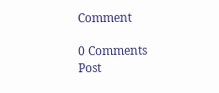Comment

0 Comments
Post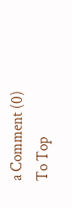a Comment (0)
To Top